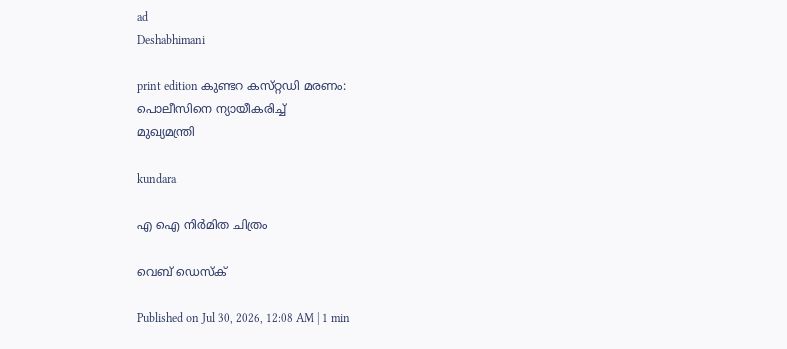ad
Deshabhimani

print edition കുണ്ടറ കസ്‌റ്റഡി മരണം:
പൊലീസിനെ ന്യായീകരിച്ച്‌
മുഖ്യമന്ത്രി

kundara

എ ഐ നിർമിത ചിത്രം

വെബ് ഡെസ്ക്

Published on Jul 30, 2026, 12:08 AM | 1 min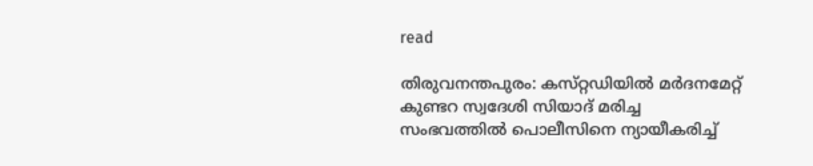read

തിരുവനന്തപുരം: കസ്‌റ്റഡിയിൽ മർദനമേറ്റ്‌ കുണ്ടറ സ്വദേശി സിയാദ്‌ മരിച്ച സംഭവത്തിൽ പൊലീസിനെ ന്യായീകരിച്ച്‌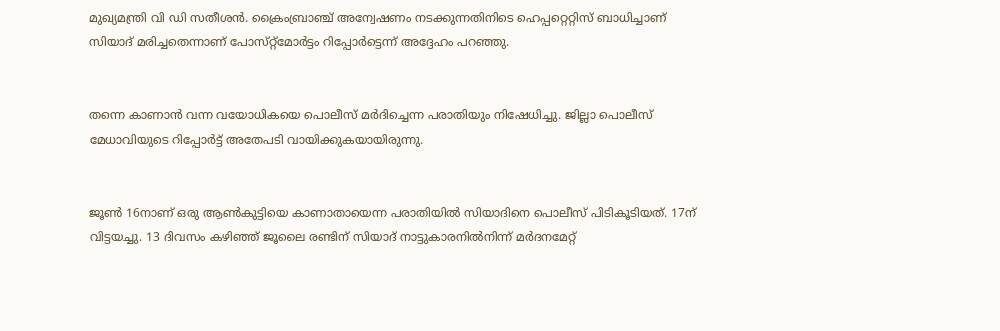മുഖ്യമന്ത്രി വി ഡി സതീശൻ. ക്രൈംബ്രാഞ്ച്‌ അന്വേഷണം നടക്കുന്നതിനിടെ ഹെപ്പറ്റെറ്റിസ്‌ ബാധിച്ചാണ്‌ സിയാദ്‌ മരിച്ചതെന്നാണ്‌ പോസ്‌റ്റ്‌മോർട്ടം റിപ്പോർട്ടെന്ന്‌ അദ്ദേഹം പറഞ്ഞു.


തന്നെ കാണാൻ വന്ന വയോധികയെ പൊലീസ്‌ മർദിച്ചെന്ന പരാതിയും നിഷേധിച്ചു. ജില്ലാ പൊലീസ്‌ മേധാവിയുടെ റിപ്പോർട്ട്‌ അതേപടി വായിക്കുകയായിരുന്നു.


ജൂൺ 16നാണ്‌ ഒരു ആൺകുട്ടിയെ കാണാതായെന്ന പരാതിയിൽ സിയാദിനെ പൊലീസ്‌ പിടികൂടിയത്‌. 17ന്‌ വിട്ടയച്ചു. 13 ദിവസം കഴിഞ്ഞ്‌ ജൂലൈ രണ്ടിന്‌ സിയാദ് നാട്ടുകാരനിൽനിന്ന്‌ മർദനമേറ്റ്‌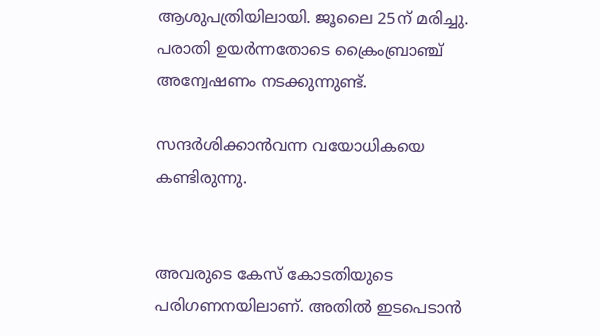ആശുപത്രിയിലായി. ജൂലൈ 25ന്‌ മരിച്ചു. പരാതി ഉയർന്നതോടെ ക്രൈംബ്രാഞ്ച്‌ അന്വേഷണം നടക്കുന്നുണ്ട്‌.

സന്ദർശിക്കാൻവന്ന വയോധികയെ കണ്ടിരുന്നു.


അവരുടെ കേസ് കോടതിയുടെ പരിഗണനയിലാണ്. അതിൽ ഇടപെടാൻ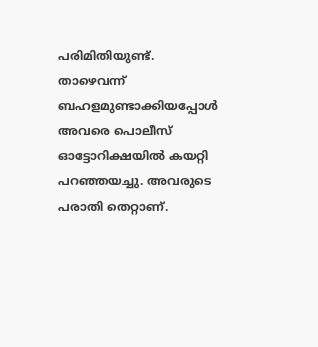പരിമിതിയുണ്ട്. താഴെവന്ന് ബഹളമുണ്ടാക്കിയപ്പോൾ അവരെ പൊലീസ് ഓട്ടോറിക്ഷയിൽ കയറ്റി പറഞ്ഞയച്ചു. അവരുടെ പരാതി തെറ്റാണ്‌.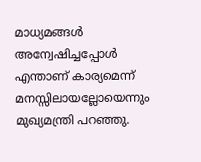മാധ്യമങ്ങൾ അന്വേഷിച്ചപ്പോൾ എന്താണ് കാര്യമെന്ന് മനസ്സിലായല്ലോയെന്നും മുഖ്യമന്ത്രി പറഞ്ഞു.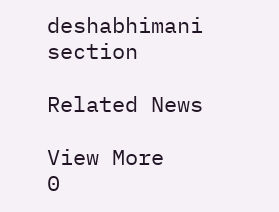deshabhimani section

Related News

View More
0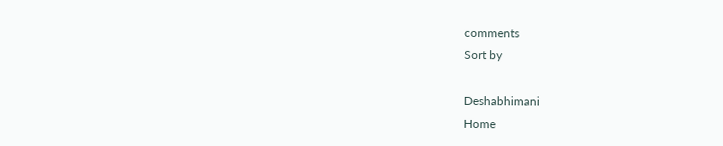comments
Sort by

Deshabhimani
Home